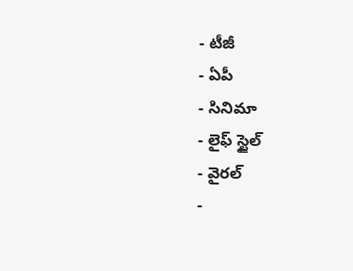- టీజీ
- ఏపీ
- సినిమా
- లైఫ్ స్టైల్
- వైరల్
-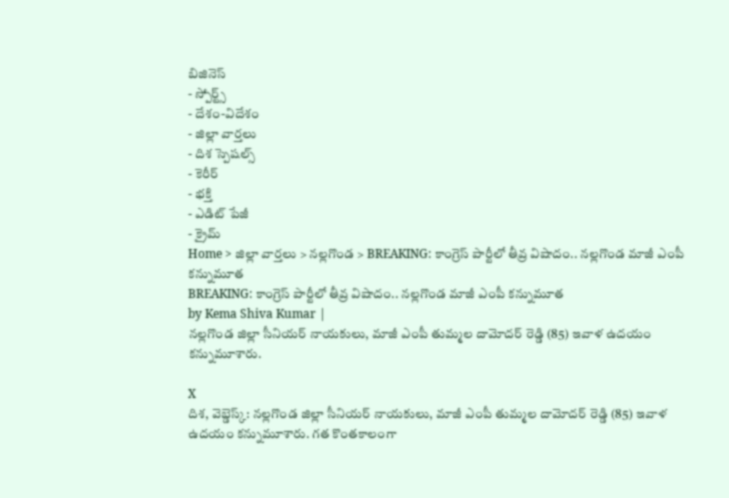బిజినెస్
- స్పోర్ట్స్
- దేశం-విదేశం
- జిల్లా వార్తలు
- దిశ స్పెషల్స్
- కెరీర్
- భక్తి
- ఎడిట్ పేజీ
- క్రైమ్
Home > జిల్లా వార్తలు > నల్లగొండ > BREAKING: కాంగ్రెస్ పార్టీలో తీవ్ర విషాదం.. నల్లగొండ మాజీ ఎంపీ కన్నుమూత
BREAKING: కాంగ్రెస్ పార్టీలో తీవ్ర విషాదం.. నల్లగొండ మాజీ ఎంపీ కన్నుమూత
by Kema Shiva Kumar |
నల్లగొండ జిల్లా సీనియర్ నాయకులు, మాజీ ఎంపీ తుమ్మల దామోదర్ రెడ్డి (85) ఇవాళ ఉదయం కన్నుమూశారు.

X
దిశ, వెబ్డెస్క్: నల్లగొండ జిల్లా సీనియర్ నాయకులు, మాజీ ఎంపీ తుమ్మల దామోదర్ రెడ్డి (85) ఇవాళ ఉదయం కన్నుమూశారు. గత కొంతకాలంగా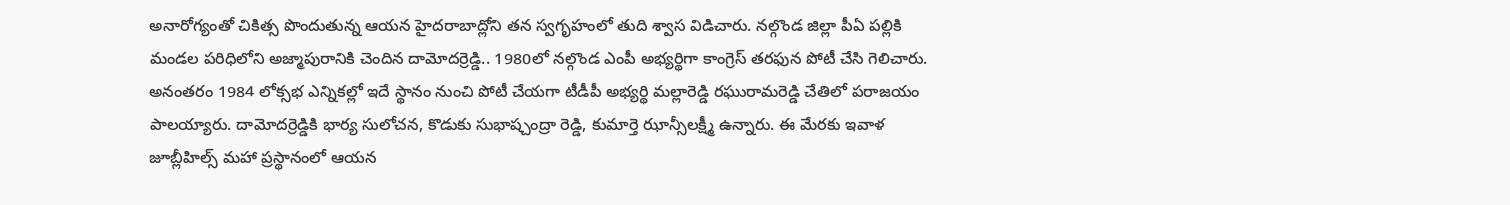అనారోగ్యంతో చికిత్స పొందుతున్న ఆయన హైదరాబాద్లోని తన స్వగృహంలో తుది శ్వాస విడిచారు. నల్గొండ జిల్లా పీఏ పల్లికి మండల పరిధిలోని అజ్మాపురానికి చెందిన దామోదర్రెడ్డి.. 1980లో నల్గొండ ఎంపీ అభ్యర్థిగా కాంగ్రెస్ తరఫున పోటీ చేసి గెలిచారు. అనంతరం 1984 లోక్సభ ఎన్నికల్లో ఇదే స్థానం నుంచి పోటీ చేయగా టీడీపీ అభ్యర్థి మల్లారెడ్డి రఘురామరెడ్డి చేతిలో పరాజయం పాలయ్యారు. దామోదర్రెడ్డికి భార్య సులోచన, కొడుకు సుభాష్చంద్రా రెడ్డి, కుమార్తె ఝాన్సీలక్ష్మీ ఉన్నారు. ఈ మేరకు ఇవాళ జూబ్లీహిల్స్ మహా ప్రస్థానంలో ఆయన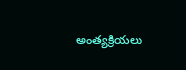అంత్యక్రియలు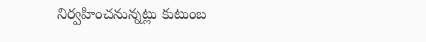నిర్వహించనున్నట్లు కుటుంబ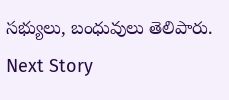సభ్యులు, బంధువులు తెలిపారు.
Next Story